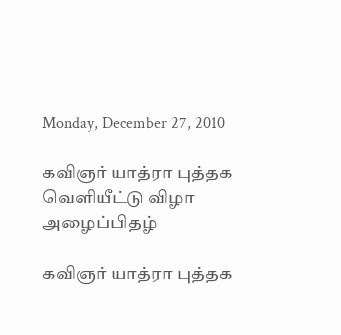Monday, December 27, 2010

கவிஞர் யாத்ரா புத்தக வெளியீட்டு விழா அழைப்பிதழ்

கவிஞர் யாத்ரா புத்தக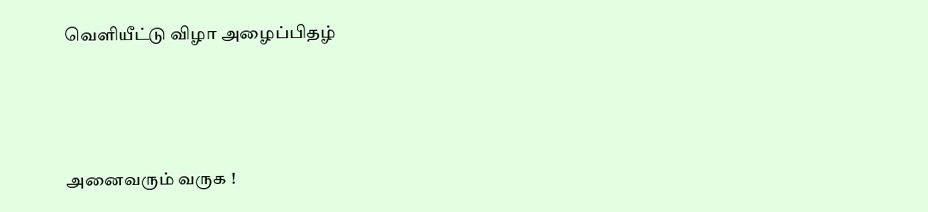வெளியீட்டு விழா அழைப்பிதழ்



அனைவரும் வருக !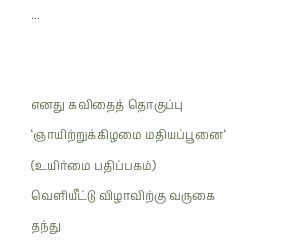...


எனது கவிதைத் தொகுப்பு
‘ஞாயிற்றுக்கிழமை மதியப்பூனை‘  (உயிர்மை பதிப்பகம்)
வெளியீட்டு விழாவிற்கு வருகை தந்து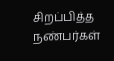சிறப்பித்த
நண்பர்கள்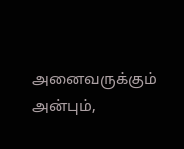அனைவருக்கும் அன்பும்,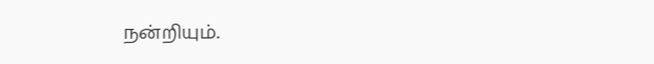நன்றியும்.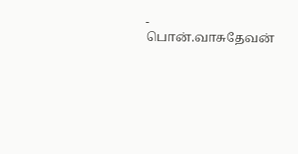- பொன்.வாசுதேவன்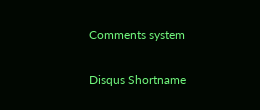Comments system

Disqus Shortname